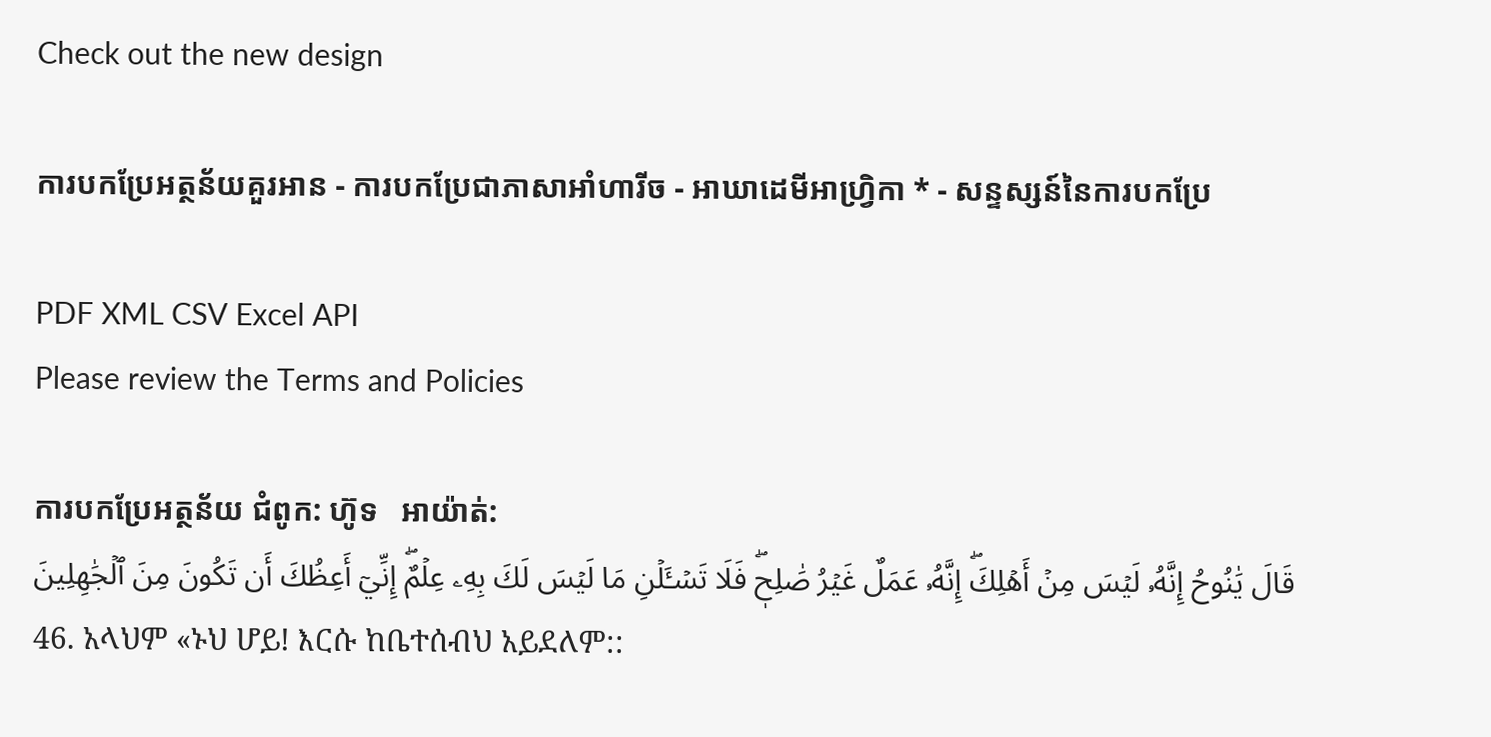Check out the new design

ការបកប្រែអត្ថន័យគួរអាន - ការបកប្រែជាភាសាអាំហារីច - អាឃាដេមីអាហ្វ្រិកា * - សន្ទស្សន៍នៃការបកប្រែ

PDF XML CSV Excel API
Please review the Terms and Policies

ការបកប្រែអត្ថន័យ ជំពូក: ហ៊ូទ   អាយ៉ាត់:
قَالَ يَٰنُوحُ إِنَّهُۥ لَيۡسَ مِنۡ أَهۡلِكَۖ إِنَّهُۥ عَمَلٌ غَيۡرُ صَٰلِحٖۖ فَلَا تَسۡـَٔلۡنِ مَا لَيۡسَ لَكَ بِهِۦ عِلۡمٌۖ إِنِّيٓ أَعِظُكَ أَن تَكُونَ مِنَ ٱلۡجَٰهِلِينَ
46. አላህም «ኑህ ሆይ! እርሱ ከቤተሰብህ አይደለም::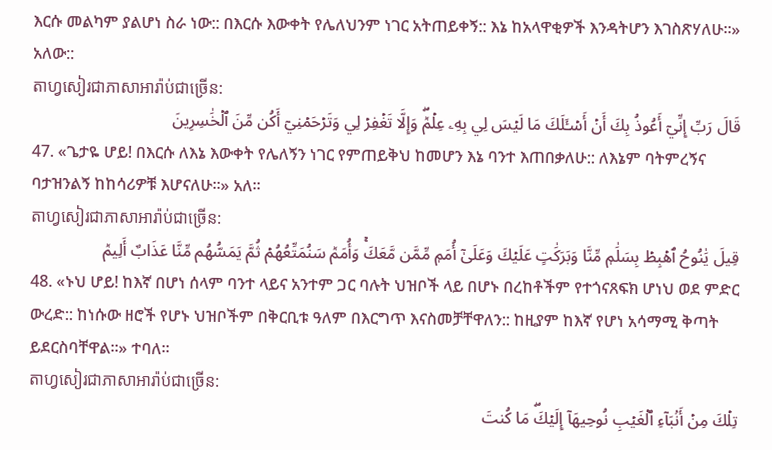እርሱ መልካም ያልሆነ ስራ ነው:: በእርሱ እውቀት የሌለህንም ነገር አትጠይቀኝ:: እኔ ከአላዋቂዎች እንዳትሆን እገስጽሃለሁ።» አለው::
តាហ្វសៀរជាភាសាអារ៉ាប់ជាច្រេីន:
قَالَ رَبِّ إِنِّيٓ أَعُوذُ بِكَ أَنۡ أَسۡـَٔلَكَ مَا لَيۡسَ لِي بِهِۦ عِلۡمٞۖ وَإِلَّا تَغۡفِرۡ لِي وَتَرۡحَمۡنِيٓ أَكُن مِّنَ ٱلۡخَٰسِرِينَ
47. «ጌታዬ ሆይ! በእርሱ ለእኔ እውቀት የሌለኝን ነገር የምጠይቅህ ከመሆን እኔ ባንተ እጠበቃለሁ:: ለእኔም ባትምረኝና ባታዝንልኝ ከከሳሪዎቹ እሆናለሁ።» አለ።
តាហ្វសៀរជាភាសាអារ៉ាប់ជាច្រេីន:
قِيلَ يَٰنُوحُ ٱهۡبِطۡ بِسَلَٰمٖ مِّنَّا وَبَرَكَٰتٍ عَلَيۡكَ وَعَلَىٰٓ أُمَمٖ مِّمَّن مَّعَكَۚ وَأُمَمٞ سَنُمَتِّعُهُمۡ ثُمَّ يَمَسُّهُم مِّنَّا عَذَابٌ أَلِيمٞ
48. «ኑህ ሆይ! ከእኛ በሆነ ሰላም ባንተ ላይና አንተም ጋር ባሉት ህዝቦች ላይ በሆኑ በረከቶችም የተጎናጸፍክ ሆነህ ወደ ምድር ውረድ:: ከነሱው ዘሮች የሆኑ ህዝቦችም በቅርቢቱ ዓለም በእርግጥ እናስመቻቸዋለን:: ከዚያም ከእኛ የሆነ አሳማሚ ቅጣት ይደርስባቸዋል።» ተባለ።
តាហ្វសៀរជាភាសាអារ៉ាប់ជាច្រេីន:
تِلۡكَ مِنۡ أَنۢبَآءِ ٱلۡغَيۡبِ نُوحِيهَآ إِلَيۡكَۖ مَا كُنتَ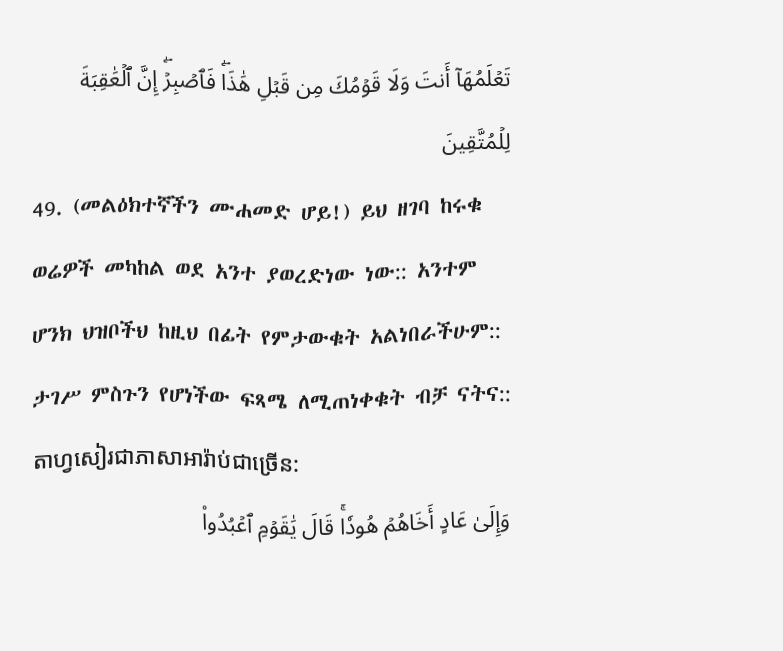تَعۡلَمُهَآ أَنتَ وَلَا قَوۡمُكَ مِن قَبۡلِ هَٰذَاۖ فَٱصۡبِرۡۖ إِنَّ ٱلۡعَٰقِبَةَ لِلۡمُتَّقِينَ
49. (መልዕክተኛችን ሙሐመድ ሆይ!) ይህ ዘገባ ከሩቁ ወሬዎች መካከል ወደ አንተ ያወረድነው ነው:: አንተም ሆንክ ህዝቦችህ ከዚህ በፊት የምታውቁት አልነበራችሁም:: ታገሥ ምስጉን የሆነችው ፍጻሜ ለሚጠነቀቁት ብቻ ናትና::
តាហ្វសៀរជាភាសាអារ៉ាប់ជាច្រេីន:
وَإِلَىٰ عَادٍ أَخَاهُمۡ هُودٗاۚ قَالَ يَٰقَوۡمِ ٱعۡبُدُواْ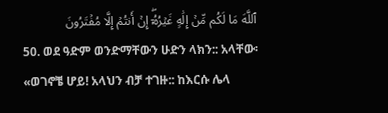ٱللَّهَ مَا لَكُم مِّنۡ إِلَٰهٍ غَيۡرُهُۥٓۖ إِنۡ أَنتُمۡ إِلَّا مُفۡتَرُونَ
50. ወደ ዓድም ወንድማቸውን ሁድን ላክን:: አላቸው፡ «ወገኖቼ ሆይ! አላህን ብቻ ተገዙ:: ከእርሱ ሌላ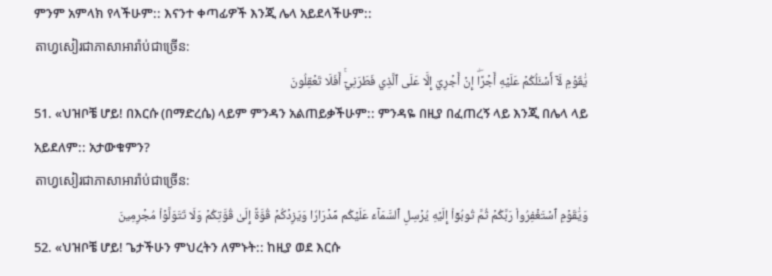ምንም አምላክ የላችሁም:: እናንተ ቀጣፊዎች እንጂ ሌላ አይደላችሁም::
តាហ្វសៀរជាភាសាអារ៉ាប់ជាច្រេីន:
يَٰقَوۡمِ لَآ أَسۡـَٔلُكُمۡ عَلَيۡهِ أَجۡرًاۖ إِنۡ أَجۡرِيَ إِلَّا عَلَى ٱلَّذِي فَطَرَنِيٓۚ أَفَلَا تَعۡقِلُونَ
51. «ህዝቦቼ ሆይ! በእርሱ (በማድረሴ) ላይም ምንዳን አልጠይቃችሁም:: ምንዳዬ በዚያ በፈጠረኝ ላይ እንጂ በሌላ ላይ አይደለም:: አታውቁምን?
តាហ្វសៀរជាភាសាអារ៉ាប់ជាច្រេីន:
وَيَٰقَوۡمِ ٱسۡتَغۡفِرُواْ رَبَّكُمۡ ثُمَّ تُوبُوٓاْ إِلَيۡهِ يُرۡسِلِ ٱلسَّمَآءَ عَلَيۡكُم مِّدۡرَارٗا وَيَزِدۡكُمۡ قُوَّةً إِلَىٰ قُوَّتِكُمۡ وَلَا تَتَوَلَّوۡاْ مُجۡرِمِينَ
52. «ህዝቦቼ ሆይ! ጌታችሁን ምህረትን ለምኑት:: ከዚያ ወደ እርሱ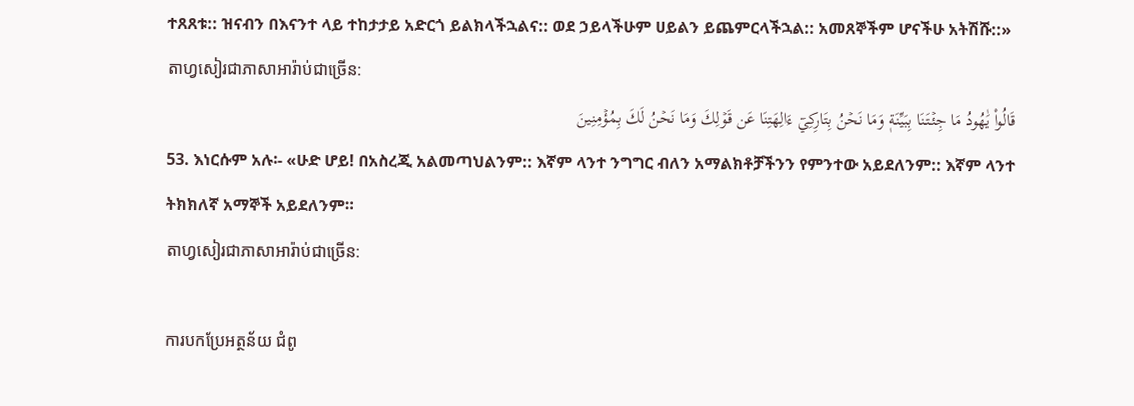ተጸጸቱ:: ዝናብን በእናንተ ላይ ተከታታይ አድርጎ ይልክላችኋልና:: ወደ ኃይላችሁም ሀይልን ይጨምርላችኋል:: አመጸኞችም ሆናችሁ አትሽሹ::»
តាហ្វសៀរជាភាសាអារ៉ាប់ជាច្រេីន:
قَالُواْ يَٰهُودُ مَا جِئۡتَنَا بِبَيِّنَةٖ وَمَا نَحۡنُ بِتَارِكِيٓ ءَالِهَتِنَا عَن قَوۡلِكَ وَمَا نَحۡنُ لَكَ بِمُؤۡمِنِينَ
53. እነርሱም አሉ፡- «ሁድ ሆይ! በአስረጂ አልመጣህልንም:: እኛም ላንተ ንግግር ብለን አማልክቶቻችንን የምንተው አይደለንም:: እኛም ላንተ ትክክለኛ አማኞች አይደለንም።
តាហ្វសៀរជាភាសាអារ៉ាប់ជាច្រេីន:

ការបកប្រែអត្ថន័យ ជំពូ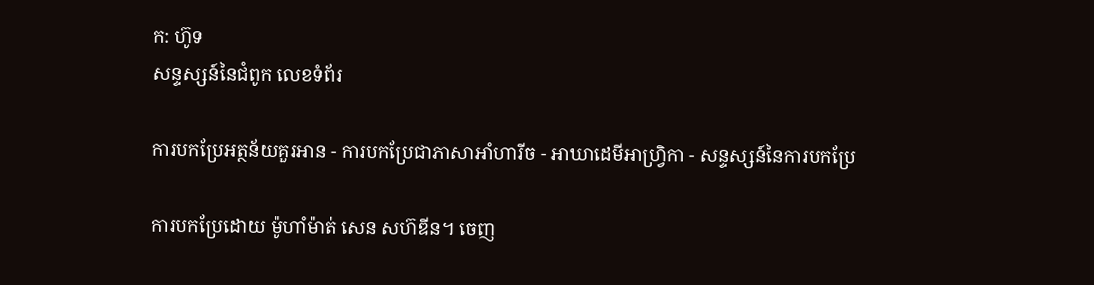ក: ហ៊ូទ
សន្ទស្សន៍នៃជំពូក លេខទំព័រ

ការបកប្រែអត្ថន័យគួរអាន - ការបកប្រែជាភាសាអាំហារីច - អាឃាដេមីអាហ្វ្រិកា - សន្ទស្សន៍នៃការបកប្រែ

ការបកប្រែដោយ ម៉ូហាំម៉ាត់ សេន សហ៊ឌីន។ ចេញ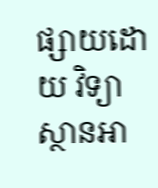ផ្សាយដោយ វិទ្យាស្ថានអា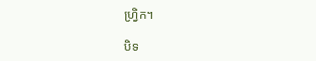ហ្វ្រិក។

បិទ